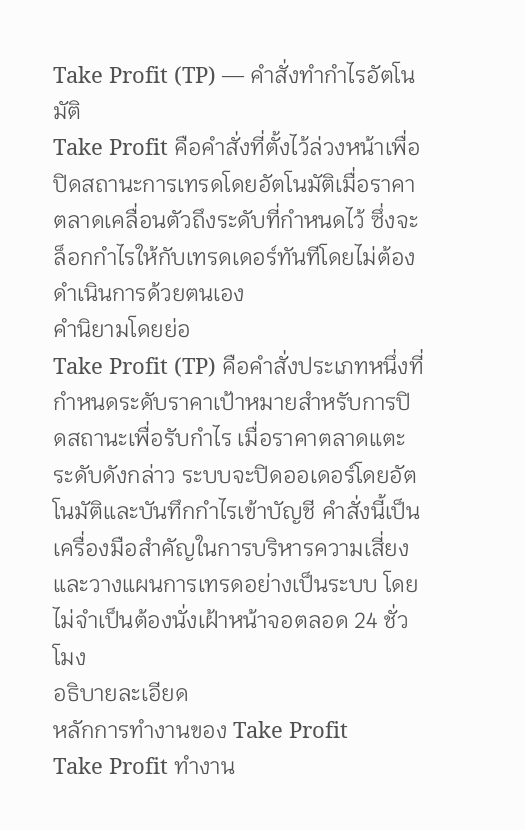Take Profit (TP) — คำสั่งทำกำไรอัตโนมัติ
Take Profit คือคำสั่งที่ตั้งไว้ล่วงหน้าเพื่อปิดสถานะการเทรดโดยอัตโนมัติเมื่อราคาตลาดเคลื่อนตัวถึงระดับที่กำหนดไว้ ซึ่งจะล็อกกำไรให้กับเทรดเดอร์ทันทีโดยไม่ต้องดำเนินการด้วยตนเอง
คำนิยามโดยย่อ
Take Profit (TP) คือคำสั่งประเภทหนึ่งที่กำหนดระดับราคาเป้าหมายสำหรับการปิดสถานะเพื่อรับกำไร เมื่อราคาตลาดแตะระดับดังกล่าว ระบบจะปิดออเดอร์โดยอัตโนมัติและบันทึกกำไรเข้าบัญชี คำสั่งนี้เป็นเครื่องมือสำคัญในการบริหารความเสี่ยงและวางแผนการเทรดอย่างเป็นระบบ โดยไม่จำเป็นต้องนั่งเฝ้าหน้าจอตลอด 24 ชั่วโมง
อธิบายละเอียด
หลักการทำงานของ Take Profit
Take Profit ทำงาน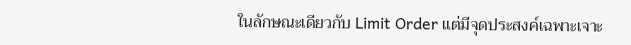ในลักษณะเดียวกับ Limit Order แต่มีจุดประสงค์เฉพาะเจาะ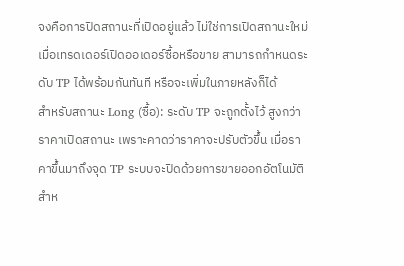จงคือการปิดสถานะที่เปิดอยู่แล้ว ไม่ใช่การเปิดสถานะใหม่ เมื่อเทรดเดอร์เปิดออเดอร์ซื้อหรือขาย สามารถกำหนดระดับ TP ได้พร้อมกันทันที หรือจะเพิ่มในภายหลังก็ได้
สำหรับสถานะ Long (ซื้อ): ระดับ TP จะถูกตั้งไว้ สูงกว่า ราคาเปิดสถานะ เพราะคาดว่าราคาจะปรับตัวขึ้น เมื่อราคาขึ้นมาถึงจุด TP ระบบจะปิดด้วยการขายออกอัตโนมัติ
สำห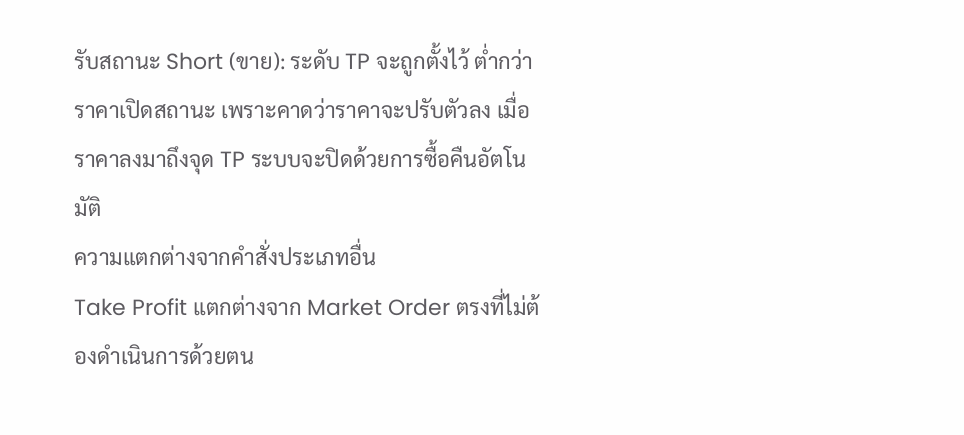รับสถานะ Short (ขาย): ระดับ TP จะถูกตั้งไว้ ต่ำกว่า ราคาเปิดสถานะ เพราะคาดว่าราคาจะปรับตัวลง เมื่อราคาลงมาถึงจุด TP ระบบจะปิดด้วยการซื้อคืนอัตโนมัติ
ความแตกต่างจากคำสั่งประเภทอื่น
Take Profit แตกต่างจาก Market Order ตรงที่ไม่ต้องดำเนินการด้วยตน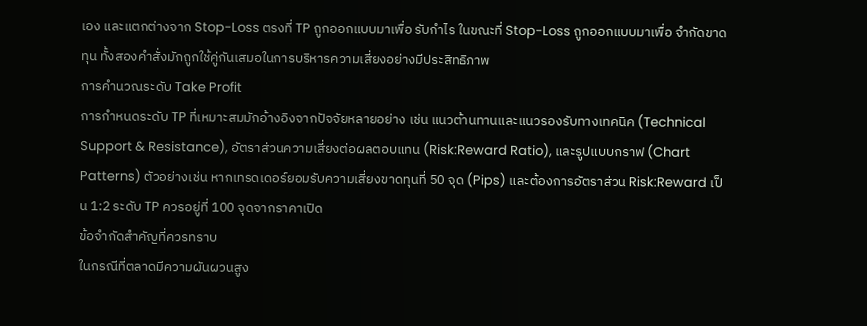เอง และแตกต่างจาก Stop-Loss ตรงที่ TP ถูกออกแบบมาเพื่อ รับกำไร ในขณะที่ Stop-Loss ถูกออกแบบมาเพื่อ จำกัดขาดทุน ทั้งสองคำสั่งมักถูกใช้คู่กันเสมอในการบริหารความเสี่ยงอย่างมีประสิทธิภาพ
การคำนวณระดับ Take Profit
การกำหนดระดับ TP ที่เหมาะสมมักอ้างอิงจากปัจจัยหลายอย่าง เช่น แนวต้านทานและแนวรองรับทางเทคนิค (Technical Support & Resistance), อัตราส่วนความเสี่ยงต่อผลตอบแทน (Risk:Reward Ratio), และรูปแบบกราฟ (Chart Patterns) ตัวอย่างเช่น หากเทรดเดอร์ยอมรับความเสี่ยงขาดทุนที่ 50 จุด (Pips) และต้องการอัตราส่วน Risk:Reward เป็น 1:2 ระดับ TP ควรอยู่ที่ 100 จุดจากราคาเปิด
ข้อจำกัดสำคัญที่ควรทราบ
ในกรณีที่ตลาดมีความผันผวนสูง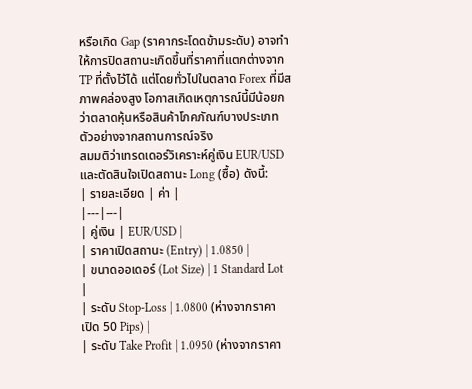หรือเกิด Gap (ราคากระโดดข้ามระดับ) อาจทำให้การปิดสถานะเกิดขึ้นที่ราคาที่แตกต่างจาก TP ที่ตั้งไว้ได้ แต่โดยทั่วไปในตลาด Forex ที่มีสภาพคล่องสูง โอกาสเกิดเหตุการณ์นี้มีน้อยกว่าตลาดหุ้นหรือสินค้าโภคภัณฑ์บางประเภท
ตัวอย่างจากสถานการณ์จริง
สมมติว่าเทรดเดอร์วิเคราะห์คู่เงิน EUR/USD และตัดสินใจเปิดสถานะ Long (ซื้อ) ดังนี้:
| รายละเอียด | ค่า |
|---|---|
| คู่เงิน | EUR/USD |
| ราคาเปิดสถานะ (Entry) | 1.0850 |
| ขนาดออเดอร์ (Lot Size) | 1 Standard Lot |
| ระดับ Stop-Loss | 1.0800 (ห่างจากราคาเปิด 50 Pips) |
| ระดับ Take Profit | 1.0950 (ห่างจากราคา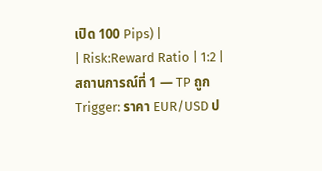เปิด 100 Pips) |
| Risk:Reward Ratio | 1:2 |
สถานการณ์ที่ 1 — TP ถูก Trigger: ราคา EUR/USD ป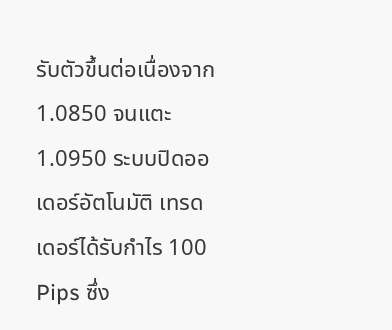รับตัวขึ้นต่อเนื่องจาก 1.0850 จนแตะ 1.0950 ระบบปิดออเดอร์อัตโนมัติ เทรดเดอร์ได้รับกำไร 100 Pips ซึ่ง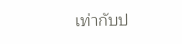เท่ากับป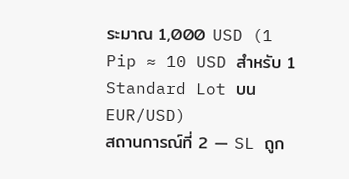ระมาณ 1,000 USD (1 Pip ≈ 10 USD สำหรับ 1 Standard Lot บน EUR/USD)
สถานการณ์ที่ 2 — SL ถูก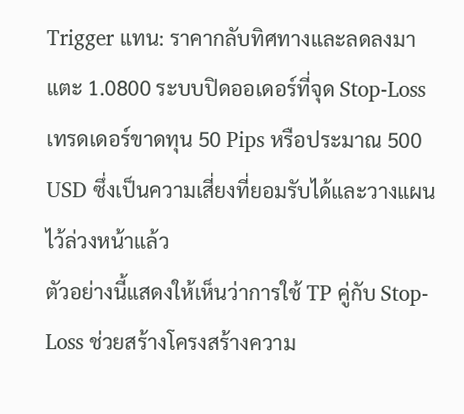Trigger แทน: ราคากลับทิศทางและลดลงมาแตะ 1.0800 ระบบปิดออเดอร์ที่จุด Stop-Loss เทรดเดอร์ขาดทุน 50 Pips หรือประมาณ 500 USD ซึ่งเป็นความเสี่ยงที่ยอมรับได้และวางแผนไว้ล่วงหน้าแล้ว
ตัวอย่างนี้แสดงให้เห็นว่าการใช้ TP คู่กับ Stop-Loss ช่วยสร้างโครงสร้างความ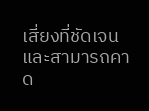เสี่ยงที่ชัดเจนและสามารถคาด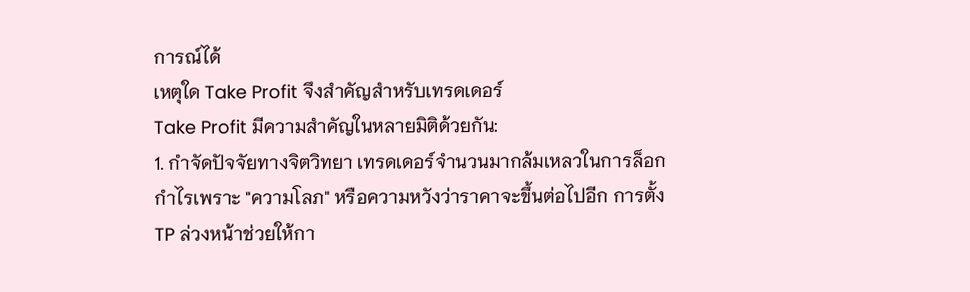การณ์ได้
เหตุใด Take Profit จึงสำคัญสำหรับเทรดเดอร์
Take Profit มีความสำคัญในหลายมิติด้วยกัน:
1. กำจัดปัจจัยทางจิตวิทยา เทรดเดอร์จำนวนมากล้มเหลวในการล็อกกำไรเพราะ "ความโลภ" หรือความหวังว่าราคาจะขึ้นต่อไปอีก การตั้ง TP ล่วงหน้าช่วยให้กา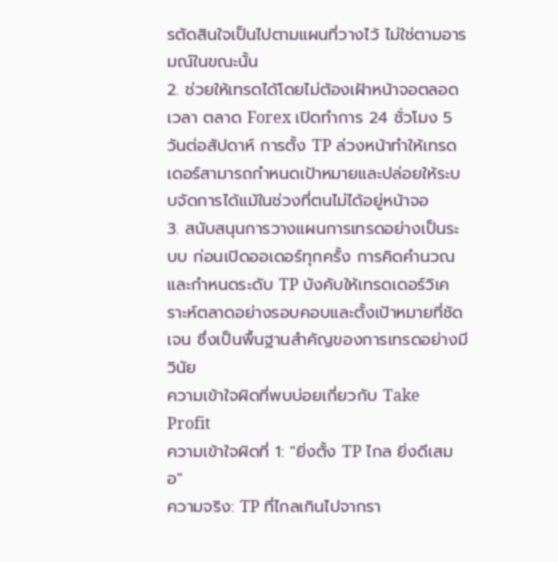รตัดสินใจเป็นไปตามแผนที่วางไว้ ไม่ใช่ตามอารมณ์ในขณะนั้น
2. ช่วยให้เทรดได้โดยไม่ต้องเฝ้าหน้าจอตลอดเวลา ตลาด Forex เปิดทำการ 24 ชั่วโมง 5 วันต่อสัปดาห์ การตั้ง TP ล่วงหน้าทำให้เทรดเดอร์สามารถกำหนดเป้าหมายและปล่อยให้ระบบจัดการได้แม้ในช่วงที่ตนไม่ได้อยู่หน้าจอ
3. สนับสนุนการวางแผนการเทรดอย่างเป็นระบบ ก่อนเปิดออเดอร์ทุกครั้ง การคิดคำนวณและกำหนดระดับ TP บังคับให้เทรดเดอร์วิเคราะห์ตลาดอย่างรอบคอบและตั้งเป้าหมายที่ชัดเจน ซึ่งเป็นพื้นฐานสำคัญของการเทรดอย่างมีวินัย
ความเข้าใจผิดที่พบบ่อยเกี่ยวกับ Take Profit
ความเข้าใจผิดที่ 1: "ยิ่งตั้ง TP ไกล ยิ่งดีเสมอ"
ความจริง: TP ที่ไกลเกินไปจากรา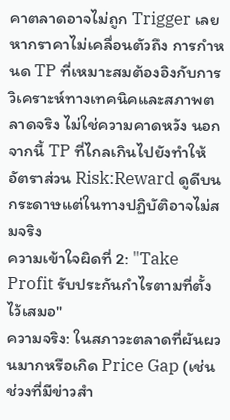คาตลาดอาจไม่ถูก Trigger เลยหากราคาไม่เคลื่อนตัวถึง การกำหนด TP ที่เหมาะสมต้องอิงกับการวิเคราะห์ทางเทคนิคและสภาพตลาดจริง ไม่ใช่ความคาดหวัง นอกจากนี้ TP ที่ไกลเกินไปยังทำให้อัตราส่วน Risk:Reward ดูดีบนกระดาษแต่ในทางปฏิบัติอาจไม่สมจริง
ความเข้าใจผิดที่ 2: "Take Profit รับประกันกำไรตามที่ตั้งไว้เสมอ"
ความจริง: ในสภาวะตลาดที่ผันผวนมากหรือเกิด Price Gap (เช่น ช่วงที่มีข่าวสำ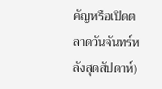คัญหรือเปิดตลาดวันจันทร์หลังสุดสัปดาห์)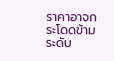ราคาอาจกระโดดข้ามระดับ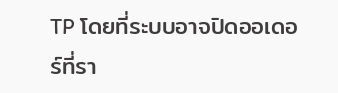TP โดยที่ระบบอาจปิดออเดอร์ที่รา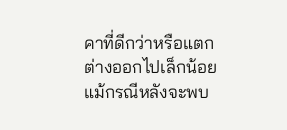คาที่ดีกว่าหรือแตกต่างออกไปเล็กน้อย แม้กรณีหลังจะพบ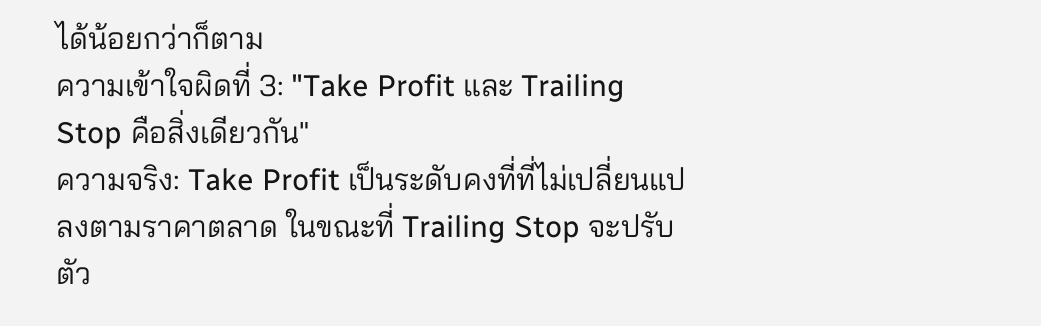ได้น้อยกว่าก็ตาม
ความเข้าใจผิดที่ 3: "Take Profit และ Trailing Stop คือสิ่งเดียวกัน"
ความจริง: Take Profit เป็นระดับคงที่ที่ไม่เปลี่ยนแปลงตามราคาตลาด ในขณะที่ Trailing Stop จะปรับตัว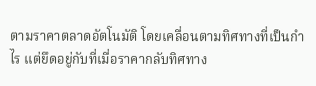ตามราคาตลาดอัตโนมัติ โดยเคลื่อนตามทิศทางที่เป็นกำไร แต่ยึดอยู่กับที่เมื่อราคากลับทิศทาง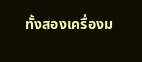ทั้งสองเครื่องม